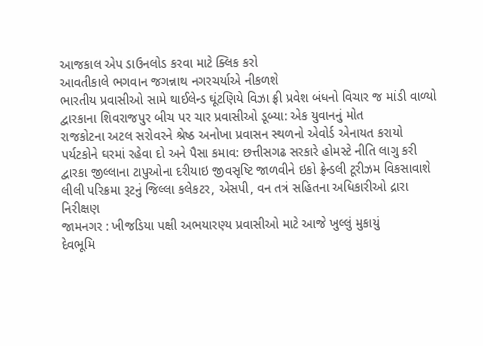આજકાલ એપ ડાઉનલોડ કરવા માટે ક્લિક કરો
આવતીકાલે ભગવાન જગન્નાથ નગરચર્યાએ નીકળશે
ભારતીય પ્રવાસીઓ સામે થાઈલેન્ડ ઘૂંટણિયે વિઝા ફ્રી પ્રવેશ બંધનો વિચાર જ માંડી વાળ્યો
દ્વારકાના શિવરાજપુર બીચ પર ચાર પ્રવાસીઓ ડૂબ્યા: એક યુવાનનું મોત
રાજકોટના અટલ સરોવરને શ્રેષ્ઠ અનોખા પ્રવાસન સ્થળનો એવોર્ડ એનાયત કરાયો
પર્યટકોને ઘરમાં રહેવા દો અને પૈસા કમાવ: છત્તીસગઢ સરકારે હોમસ્ટે નીતિ લાગુ કરી
દ્વારકા જીલ્લાના ટાપુઓના દરીયાઇ જીવસૃષ્ટિ જાળવીને ઇકો ફ્રેન્ડલી ટૂરીઝમ વિકસાવાશે
લીલી પરિક્રમા રૂટનું જિલ્લા કલેકટર, એસપી, વન તત્રં સહિતના અધિકારીઓ દ્રારા નિરીક્ષણ
જામનગર : ખીજડિયા પક્ષી અભયારણ્ય પ્રવાસીઓ માટે આજે ખુલ્લું મુકાયું
દેવભૂમિ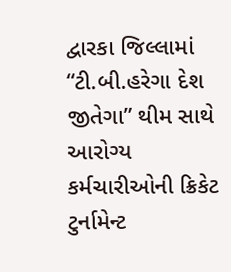દ્વારકા જિલ્લામાં “ટી.બી.હરેગા દેશ જીતેગા” થીમ સાથે આરોગ્ય કર્મચારીઓની ક્રિકેટ ટુર્નામેન્ટ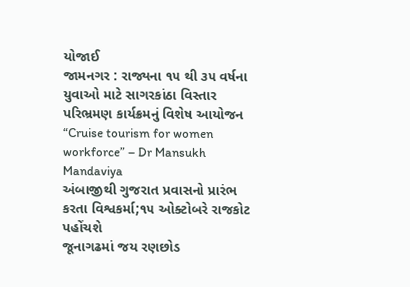યોજાઈ
જામનગર : રાજ્યના ૧૫ થી ૩૫ વર્ષના યુવાઓ માટે સાગરકાંઠા વિસ્તાર પરિભ્રમણ કાર્યક્રમનું વિશેષ આયોજન
“Cruise tourism for women workforce” – Dr Mansukh Mandaviya
અંબાજીથી ગુજરાત પ્રવાસનો પ્રારંભ કરતા વિશ્વકર્મા;૧૫ ઓક્ટોબરે રાજકોટ પહોંચશે
જૂનાગઢમાં જય રણછોડ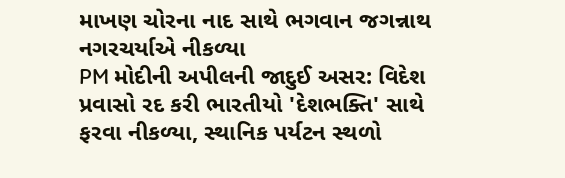માખણ ચોરના નાદ સાથે ભગવાન જગન્નાથ નગરચર્યાએ નીકળ્યા
PM મોદીની અપીલની જાદુઈ અસર: વિદેશ પ્રવાસો રદ કરી ભારતીયો 'દેશભક્તિ' સાથે ફરવા નીકળ્યા, સ્થાનિક પર્યટન સ્થળો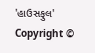'હાઉસફુલ'
Copyright ©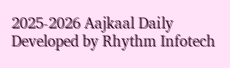2025-2026 Aajkaal Daily
Developed by Rhythm Infotech